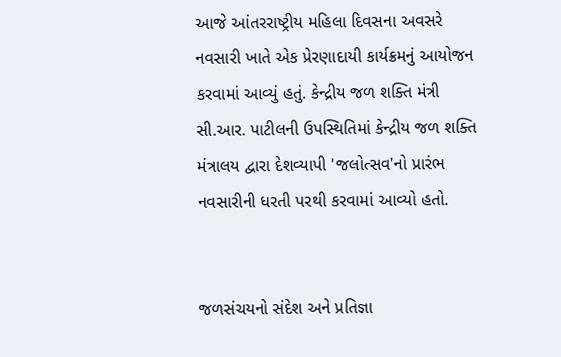આજે આંતરરાષ્ટ્રીય મહિલા દિવસના અવસરે નવસારી ખાતે એક પ્રેરણાદાયી કાર્યક્રમનું આયોજન કરવામાં આવ્યું હતું. કેન્દ્રીય જળ શક્તિ મંત્રી સી.આર. પાટીલની ઉપસ્થિતિમાં કેન્દ્રીય જળ શક્તિ મંત્રાલય દ્વારા દેશવ્યાપી 'જલોત્સવ'નો પ્રારંભ નવસારીની ધરતી પરથી કરવામાં આવ્યો હતો.


જળસંચયનો સંદેશ અને પ્રતિજ્ઞા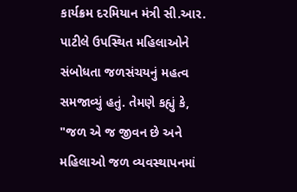કાર્યક્રમ દરમિયાન મંત્રી સી.આર. પાટીલે ઉપસ્થિત મહિલાઓને સંબોધતા જળસંચયનું મહત્વ સમજાવ્યું હતું. તેમણે કહ્યું કે, "જળ એ જ જીવન છે અને મહિલાઓ જળ વ્યવસ્થાપનમાં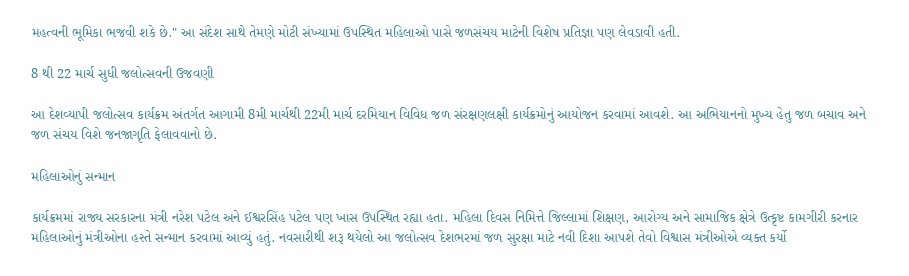મહત્વની ભૂમિકા ભજવી શકે છે." આ સંદેશ સાથે તેમણે મોટી સંખ્યામાં ઉપસ્થિત મહિલાઓ પાસે જળસંચય માટેની વિશેષ પ્રતિજ્ઞા પણ લેવડાવી હતી.

8 થી 22 માર્ચ સુધી જલોત્સવની ઉજવણી

આ દેશવ્યાપી જલોત્સવ કાર્યક્રમ અંતર્ગત આગામી 8મી માર્ચથી 22મી માર્ચ દરમિયાન વિવિધ જળ સંરક્ષણલક્ષી કાર્યક્રમોનું આયોજન કરવામાં આવશે. આ અભિયાનનો મુખ્ય હેતુ જળ બચાવ અને જળ સંચય વિશે જનજાગૃતિ ફેલાવવાનો છે.

મહિલાઓનું સન્માન

કાર્યક્રમમાં રાજ્ય સરકારના મંત્રી નરેશ પટેલ અને ઈશ્વરસિંહ પટેલ પણ ખાસ ઉપસ્થિત રહ્યા હતા. મહિલા દિવસ નિમિત્તે જિલ્લામાં શિક્ષણ, આરોગ્ય અને સામાજિક ક્ષેત્રે ઉત્કૃષ્ટ કામગીરી કરનાર મહિલાઓનું મંત્રીઓના હસ્તે સન્માન કરવામાં આવ્યું હતું. નવસારીથી શરૂ થયેલો આ જલોત્સવ દેશભરમાં જળ સુરક્ષા માટે નવી દિશા આપશે તેવો વિશ્વાસ મંત્રીઓએ વ્યક્ત કર્યો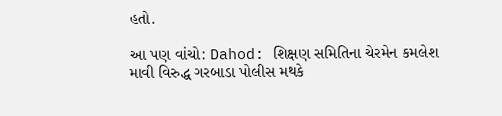હતો.

આ પણ વાંચો: Dahod: શિક્ષણ સમિતિના ચેરમેન કમલેશ માવી વિરુદ્ધ ગરબાડા પોલીસ મથકે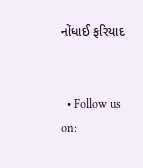નોંધાઈ ફરિયાદ


  • Follow us on: